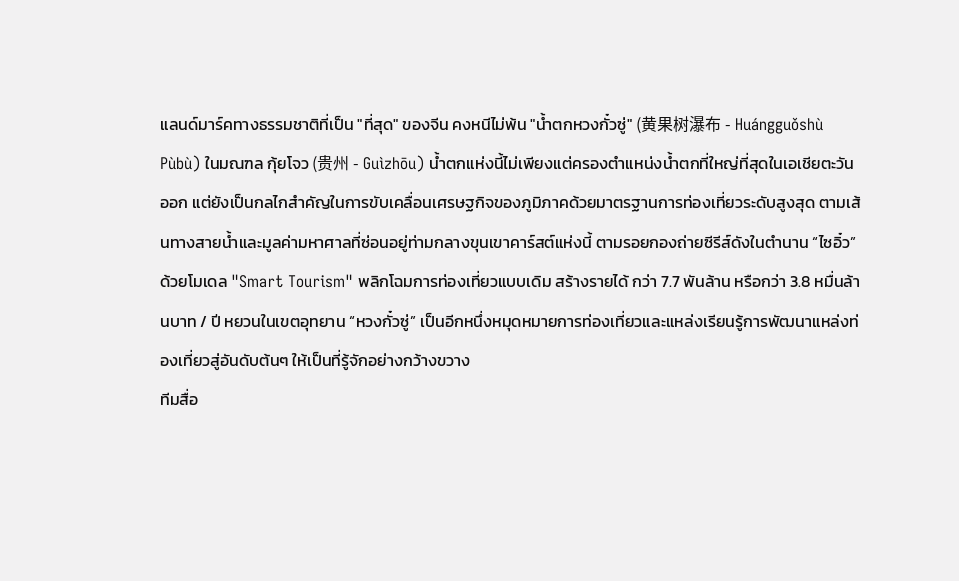แลนด์มาร์คทางธรรมชาติที่เป็น "ที่สุด" ของจีน คงหนีไม่พ้น "น้ำตกหวงกั๋วซู่" (黄果树瀑布 - Huángguǒshù Pùbù) ในมณฑล กุ้ยโจว (贵州 - Guìzhōu) น้ำตกแห่งนี้ไม่เพียงแต่ครองตำแหน่งน้ำตกที่ใหญ่ที่สุดในเอเชียตะวันออก แต่ยังเป็นกลไกสำคัญในการขับเคลื่อนเศรษฐกิจของภูมิภาคด้วยมาตรฐานการท่องเที่ยวระดับสูงสุด ตามเส้นทางสายน้ำและมูลค่ามหาศาลที่ซ่อนอยู่ท่ามกลางขุนเขาคาร์สต์แห่งนี้ ตามรอยกองถ่ายซีรีส์ดังในตำนาน “ไซอิ๋ว”
ด้วยโมเดล "Smart Tourism" พลิกโฉมการท่องเที่ยวแบบเดิม สร้างรายได้ กว่า 7.7 พันล้าน หรือกว่า 3.8 หมื่นล้านบาท / ปี หยวนในเขตอุทยาน “หวงกั๋วซู่” เป็นอีกหนึ่งหมุดหมายการท่องเที่ยวและแหล่งเรียนรู้การพัฒนาแหล่งท่องเที่ยวสู่อันดับต้นๆ ให้เป็นที่รู้จักอย่างกว้างขวาง
ทีมสื่อ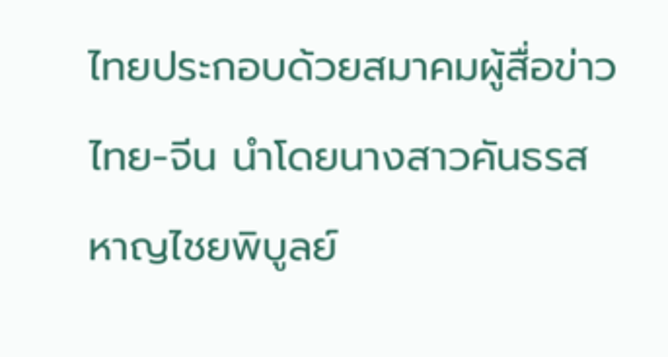ไทยประกอบด้วยสมาคมผู้สื่อข่าวไทย-จีน นำโดยนางสาวคันธรส หาญไชยพิบูลย์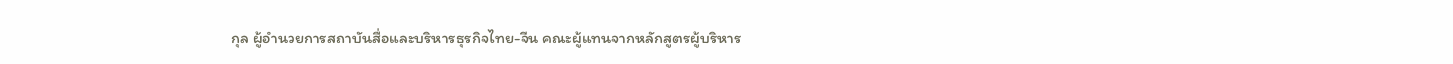กุล ผู้อำนวยการสถาบันสื่อและบริหารธุรกิจไทย-จีน คณะผู้แทนจากหลักสูตรผู้บริหาร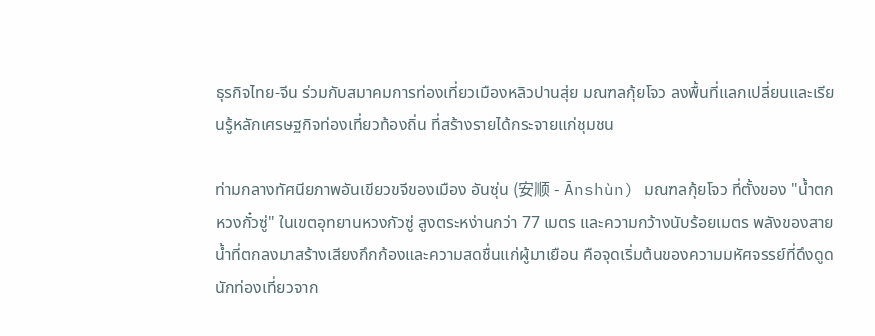ธุรกิจไทย-จีน ร่วมกับสมาคมการท่องเที่ยวเมืองหลิวปานสุ่ย มณฑลกุ้ยโจว ลงพื้นที่แลกเปลี่ยนและเรียนรู้หลักเศรษฐกิจท่องเที่ยวท้องถิ่น ที่สร้างรายได้กระจายแก่ชุมชน

ท่ามกลางทัศนียภาพอันเขียวขจีของเมือง อันซุ่น (安顺 - Ānshùn) มณฑลกุ้ยโจว ที่ตั้งของ "น้ำตกหวงกั๋วซู่" ในเขตอุทยานหวงกัวซู่ สูงตระหง่านกว่า 77 เมตร และความกว้างนับร้อยเมตร พลังของสายน้ำที่ตกลงมาสร้างเสียงกึกก้องและความสดชื่นแก่ผู้มาเยือน คือจุดเริ่มต้นของความมหัศจรรย์ที่ดึงดูดนักท่องเที่ยวจาก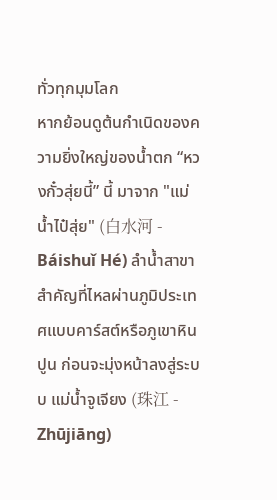ทั่วทุกมุมโลก
หากย้อนดูต้นกำเนิดของความยิ่งใหญ่ของน้ำตก “หวงกั๋วสุ่ยนี้” นี้ มาจาก "แม่น้ำไป๋สุ่ย" (白水河 - Báishuǐ Hé) ลำน้ำสาขาสำคัญที่ไหลผ่านภูมิประเทศแบบคาร์สต์หรือภูเขาหินปูน ก่อนจะมุ่งหน้าลงสู่ระบบ แม่น้ำจูเจียง (珠江 - Zhūjiāng)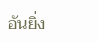อันยิ่ง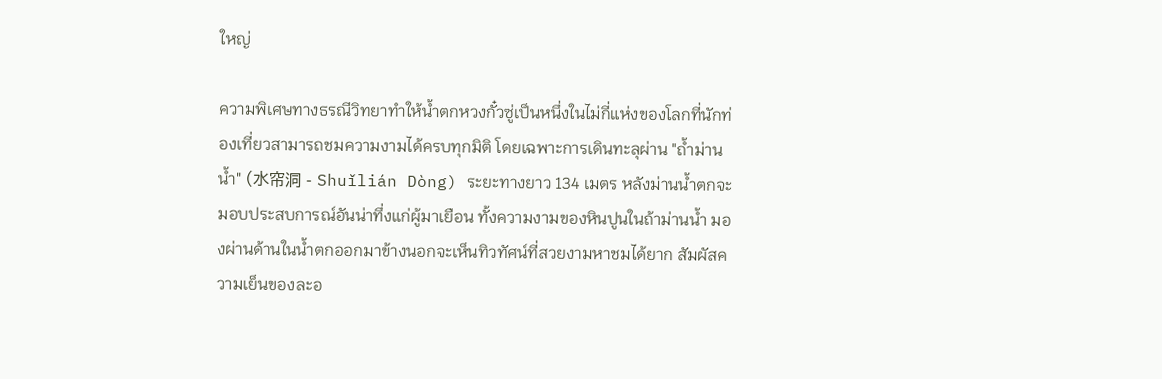ใหญ่

ความพิเศษทางธรณีวิทยาทำให้น้ำตกหวงกั๋วซู่เป็นหนึ่งในไม่กี่แห่งของโลกที่นักท่องเที่ยวสามารถชมความงามได้ครบทุกมิติ โดยเฉพาะการเดินทะลุผ่าน "ถ้ำม่านน้ำ" (水帘洞 - Shuǐlián Dòng) ระยะทางยาว 134 เมตร หลังม่านน้ำตกจะมอบประสบการณ์อันน่าทึ่งแก่ผู้มาเยือน ทั้งความงามของหินปูนในถ้าม่านน้ำ มองผ่านด้านในน้ำตกออกมาข้างนอกจะเห็นทิวทัศน์ที่สวยงามหาชมได้ยาก สัมผัสความเย็นของละอ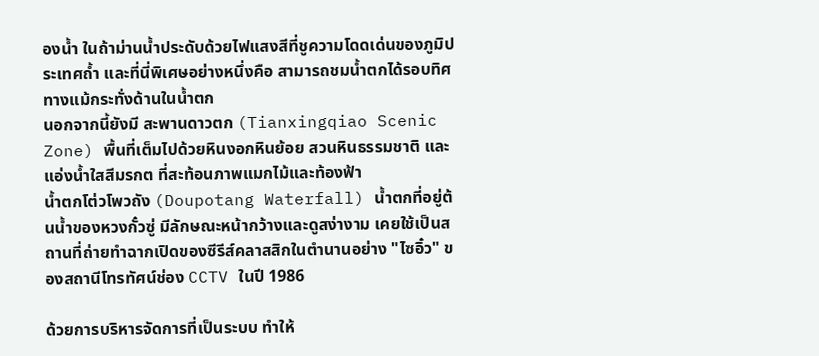องน้ำ ในถ้าม่านน้ำประดับด้วยไฟแสงสีที่ชูความโดดเด่นของภูมิประเทศถ้ำ และที่นี่พิเศษอย่างหนึ่งคือ สามารถชมน้ำตกได้รอบทิศทางแม้กระทั่งด้านในน้ำตก
นอกจากนี้ยังมี สะพานดาวตก (Tianxingqiao Scenic Zone) พื้นที่เต็มไปด้วยหินงอกหินย้อย สวนหินธรรมชาติ และแอ่งน้ำใสสีมรกต ที่สะท้อนภาพแมกไม้และท้องฟ้า
น้ำตกโต่วโพวถัง (Doupotang Waterfall) น้ำตกที่อยู่ต้นน้ำของหวงกั๋วซู่ มีลักษณะหน้ากว้างและดูสง่างาม เคยใช้เป็นสถานที่ถ่ายทำฉากเปิดของซีรีส์คลาสสิกในตำนานอย่าง "ไซอิ๋ว" ของสถานีโทรทัศน์ช่อง CCTV ในปี 1986

ด้วยการบริหารจัดการที่เป็นระบบ ทำให้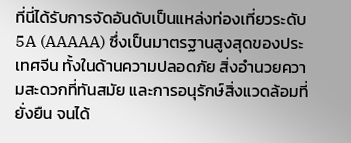ที่นี่ได้รับการจัดอันดับเป็นแหล่งท่องเที่ยวระดับ 5A (AAAAA) ซึ่งเป็นมาตรฐานสูงสุดของประเทศจีน ทั้งในด้านความปลอดภัย สิ่งอำนวยความสะดวกที่ทันสมัย และการอนุรักษ์สิ่งแวดล้อมที่ยั่งยืน จนได้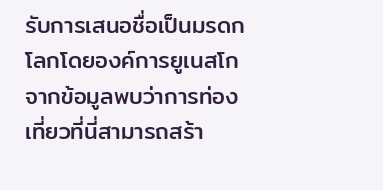รับการเสนอชื่อเป็นมรดกโลกโดยองค์การยูเนสโก จากข้อมูลพบว่าการท่องเที่ยวที่นี่สามารถสร้า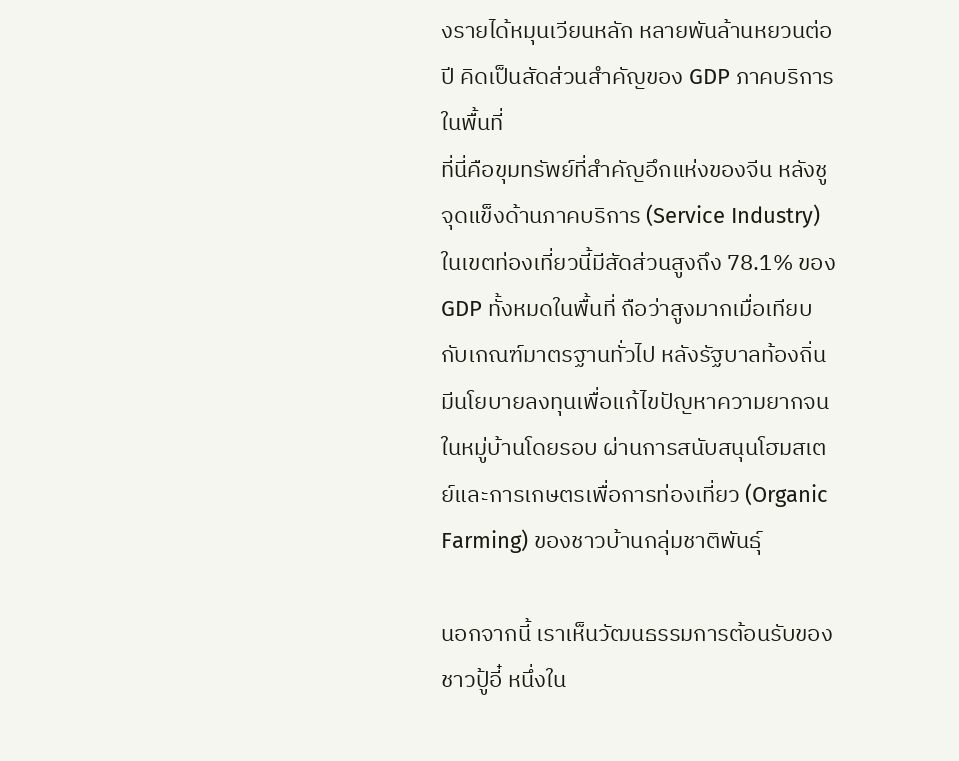งรายได้หมุนเวียนหลัก หลายพันล้านหยวนต่อปี คิดเป็นสัดส่วนสำคัญของ GDP ภาคบริการในพื้นที่
ที่นี่คือขุมทรัพย์ที่สำคัญอึกแห่งของจีน หลังชูจุดแข็งด้านภาคบริการ (Service Industry) ในเขตท่องเที่ยวนี้มีสัดส่วนสูงถึง 78.1% ของ GDP ทั้งหมดในพื้นที่ ถือว่าสูงมากเมื่อเทียบกับเกณฑ์มาตรฐานทั่วไป หลังรัฐบาลท้องถิ่นมีนโยบายลงทุนเพื่อแก้ไขปัญหาความยากจนในหมู่บ้านโดยรอบ ผ่านการสนับสนุนโฮมสเตย์และการเกษตรเพื่อการท่องเที่ยว (Organic Farming) ของชาวบ้านกลุ่มชาติพันธุ์

นอกจากนี้ เราเห็นวัฒนธรรมการต้อนรับของชาวปู้อี๋ หนึ่งใน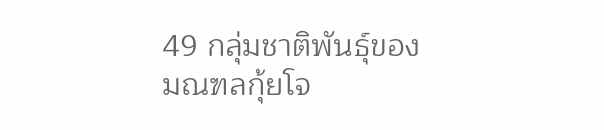49 กลุ่มชาติพันธุ์ของมณฑลกุ้ยโจ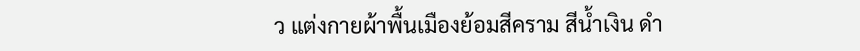ว แต่งกายผ้าพื้นเมืองย้อมสีคราม สีน้ำเงิน ดำ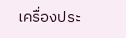เครื่องประ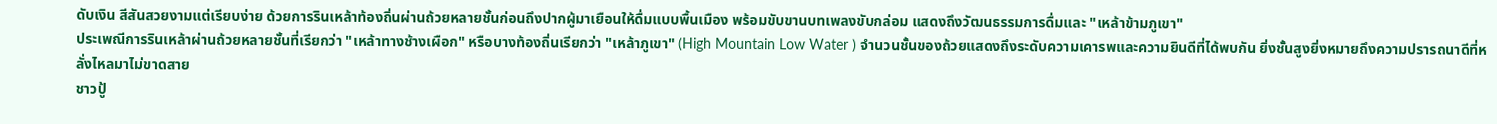ดับเงิน สีสันสวยงามแต่เรียบง่าย ด้วยการรินเหล้าท้องถิ่นผ่านถ้วยหลายชั้นก่อนถึงปากผู้มาเยือนให้ดื่มแบบพื้นเมือง พร้อมขับขานบทเพลงขับกล่อม แสดงถึงวัฒนธรรมการดื่มและ "เหล้าข้ามภูเขา"
ประเพณีการรินเหล้าผ่านถ้วยหลายชั้นที่เรียกว่า "เหล้าทางช้างเผือก" หรือบางท้องถิ่นเรียกว่า "เหล้าภูเขา" (High Mountain Low Water ) จำนวนชั้นของถ้วยแสดงถึงระดับความเคารพและความยินดีที่ได้พบกัน ยิ่งชั้นสูงยิ่งหมายถึงความปรารถนาดีที่หลั่งไหลมาไม่ขาดสาย
ชาวปู้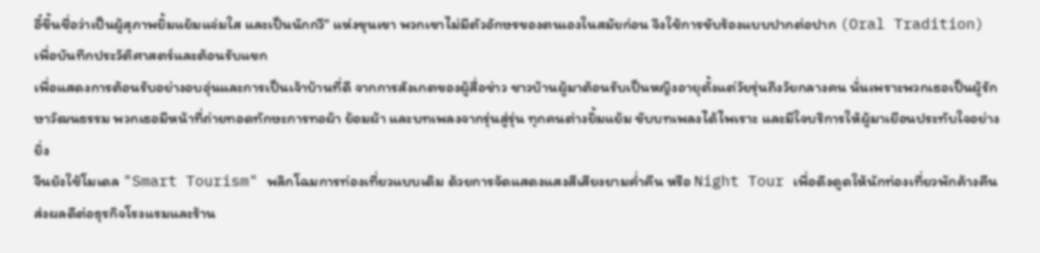อี๋ขึ้นชื่อว่าเป็นผู้สุภาพยิ้มแย้มแจ่มใส และเป็นนักกวี" แห่งขุนเขา พวกเขาไม่มีตัวอักษรของตนเองในสมัยก่อน จึงใช้การขับร้องแบบปากต่อปาก (Oral Tradition) เพื่อบันทึกประวัติศาสตร์และต้อนรับแขก
เพื่อแสดงการต้อนรับอย่างอบอุ่นและการเป็นเจ้าบ้านที่ดี จากการสังเกตของผู้สื่อข่าว ชาวบ้านผู้มาต้อนรับเป็นหญิงอายุตั้งแต่วัยรุ่นถึงวัยกลางคน นั่นเพราะพวกเธอเป็นผู้รักษาวัฒนธรรม พวกเธอมีหน้าที่ถ่ายทอดทักษะการทอผ้า ย้อมผ้า และบทเพลงจากรุ่นสู่รุ่น ทุกคนต่างยิ้มแย้ม ขับบทเพลงได้ไพเราะ และมีใจบริการให้ผู้มาเยือนประทับใจอย่างยิ่ง
จีนยังใช้โมเดล "Smart Tourism" พลิกโฉมการท่องเที่ยวแบบเดิม ด้วยการจัดแสดงแสงสีเสียงยามค่ำคืน หรือ Night Tour เพื่อดึงดูดให้นักท่องเที่ยวพักค้างคืน ส่งผลดีต่อธุรกิจโรงแรมและร้าน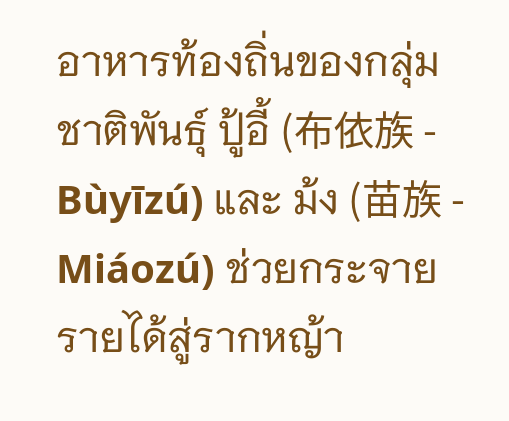อาหารท้องถิ่นของกลุ่มชาติพันธุ์ ปู้อี้ (布依族 - Bùyīzú) และ ม้ง (苗族 - Miáozú) ช่วยกระจายรายได้สู่รากหญ้า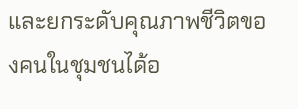และยกระดับคุณภาพชีวิตของคนในชุมชนได้อ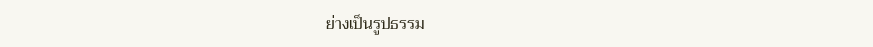ย่างเป็นรูปธรรม